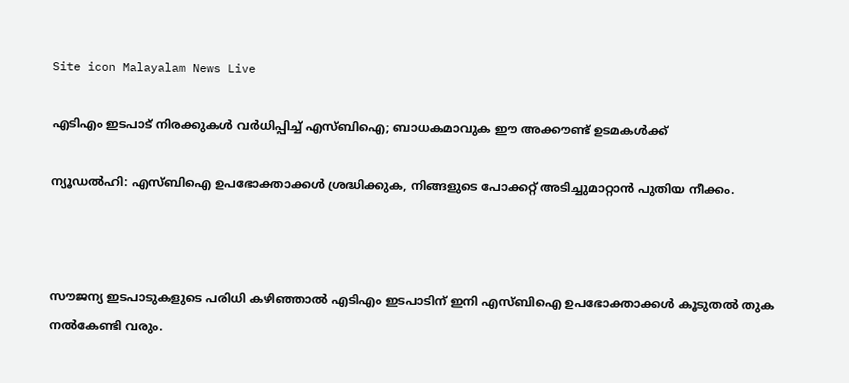Site icon Malayalam News Live

എടിഎം ഇടപാട് നിരക്കുകള്‍ വര്‍ധിപ്പിച്ച്‌ എസ്ബിഐ; ബാധകമാവുക ഈ അക്കൗണ്ട് ഉടമകള്‍ക്ക്

ന്യൂഡല്‍ഹി: എസ്ബിഐ ഉപഭോക്താക്കള്‍ ശ്രദ്ധിക്കുക, നിങ്ങളുടെ പോക്കറ്റ് അടിച്ചുമാറ്റാന്‍ പുതിയ നീക്കം.



സൗജന്യ ഇടപാടുകളുടെ പരിധി കഴിഞ്ഞാല്‍ എടിഎം ഇടപാടിന് ഇനി എസ്ബിഐ ഉപഭോക്താക്കള്‍ കൂടുതല്‍ തുക നല്‍കേണ്ടി വരും.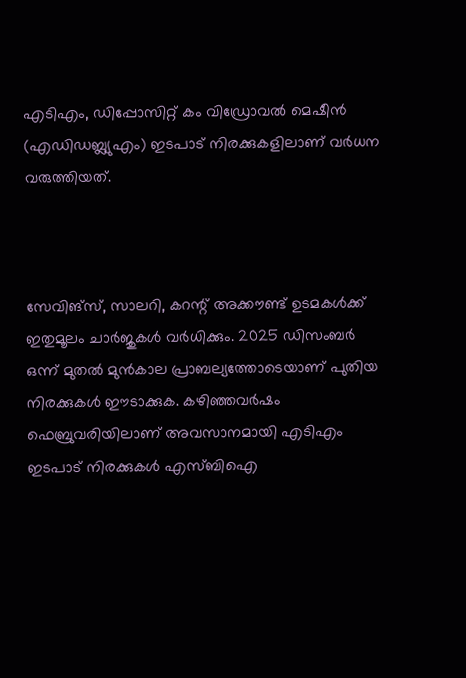എടിഎം, ഡിപ്പോസിറ്റ് കം വിഡ്രോവല്‍ മെഷീന്‍ (എഡിഡബ്ല്യുഎം) ഇടപാട് നിരക്കുകളിലാണ് വര്‍ധന വരുത്തിയത്.



സേവിങ്‌സ്, സാലറി, കറന്റ് അക്കൗണ്ട് ഉടമകള്‍ക്ക് ഇതുമൂലം ചാര്‍ജുകള്‍ വര്‍ധിക്കും. 2025 ഡിസംബര്‍ ഒന്ന് മുതല്‍ മുന്‍കാല പ്രാബല്യത്തോടെയാണ് പുതിയ നിരക്കുകള്‍ ഈടാക്കുക. കഴിഞ്ഞവര്‍ഷം ഫെബ്രുവരിയിലാണ് അവസാനമായി എടിഎം ഇടപാട് നിരക്കുകള്‍ എസ്ബിഐ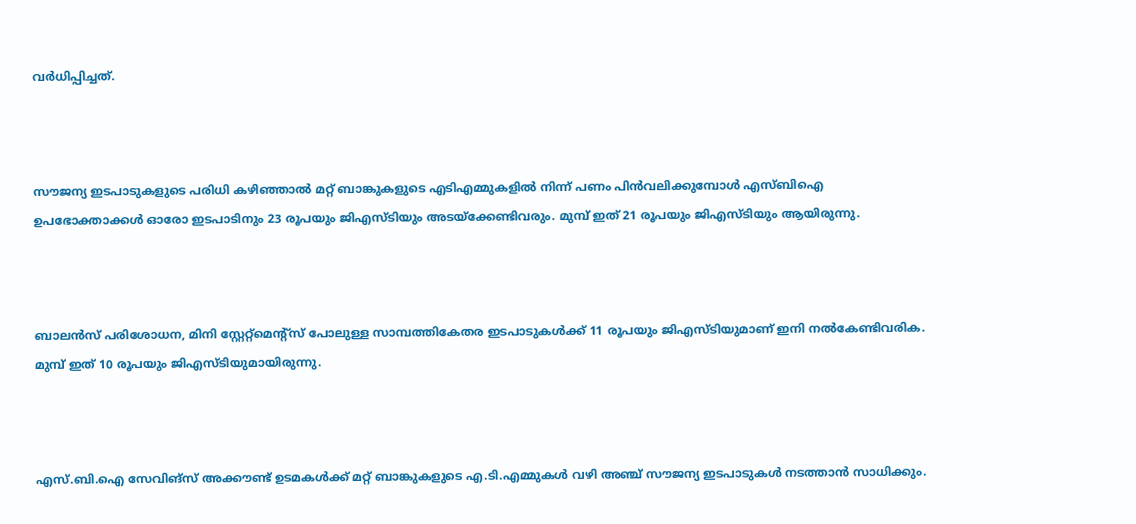വര്‍ധിപ്പിച്ചത്.



സൗജന്യ ഇടപാടുകളുടെ പരിധി കഴിഞ്ഞാല്‍ മറ്റ് ബാങ്കുകളുടെ എടിഎമ്മുകളില്‍ നിന്ന് പണം പിന്‍വലിക്കുമ്പോള്‍ എസ്ബിഐ ഉപഭോക്താക്കള്‍ ഓരോ ഇടപാടിനും 23 രൂപയും ജിഎസ്ടിയും അടയ്‌ക്കേണ്ടിവരും. മുമ്പ് ഇത് 21 രൂപയും ജിഎസ്ടിയും ആയിരുന്നു.



ബാലന്‍സ് പരിശോധന, മിനി സ്റ്റേറ്റ്‌മെന്റ്‌സ് പോലുള്ള സാമ്പത്തികേതര ഇടപാടുകള്‍ക്ക് 11 രൂപയും ജിഎസ്ടിയുമാണ് ഇനി നല്‍കേണ്ടിവരിക. മുമ്പ് ഇത് 10 രൂപയും ജിഎസ്ടിയുമായിരുന്നു.



എസ്.ബി.ഐ സേവിങ്‌സ് അക്കൗണ്ട് ഉടമകള്‍ക്ക് മറ്റ് ബാങ്കുകളുടെ എ.ടി.എമ്മുകള്‍ വഴി അഞ്ച് സൗജന്യ ഇടപാടുകള്‍ നടത്താന്‍ സാധിക്കും.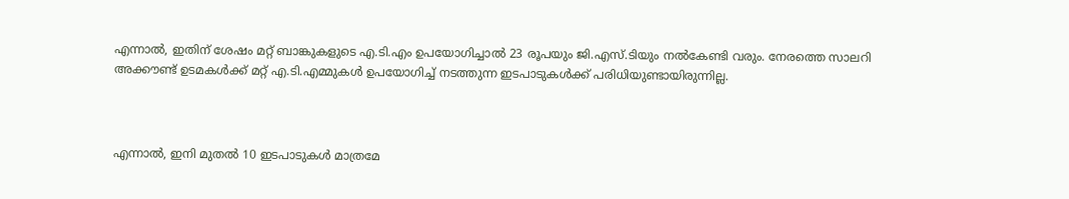എന്നാല്‍, ഇതിന് ശേഷം മറ്റ് ബാങ്കുകളുടെ എ.ടി.എം ഉപയോഗിച്ചാല്‍ 23 രൂപയും ജി.എസ്.ടിയും നല്‍കേണ്ടി വരും. നേരത്തെ സാലറി അക്കൗണ്ട് ഉടമകള്‍ക്ക് മറ്റ് എ.ടി.എമ്മുകള്‍ ഉപയോഗിച്ച്‌ നടത്തുന്ന ഇടപാടുകള്‍ക്ക് പരിധിയുണ്ടായിരുന്നില്ല.



എന്നാല്‍, ഇനി മുതല്‍ 10 ഇടപാടുകള്‍ മാത്രമേ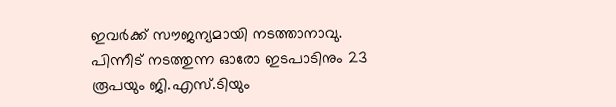ഇവര്‍ക്ക് സൗജന്യമായി നടത്താനാവു. പിന്നീട് നടത്തുന്ന ഓരോ ഇടപാടിനും 23 രൂപയും ജി.എസ്.ടിയും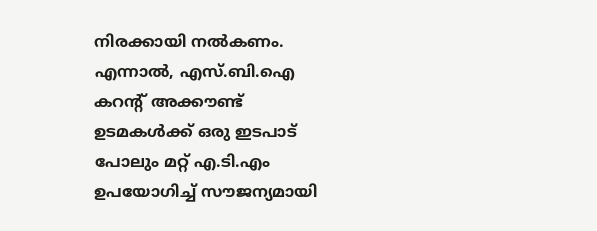നിരക്കായി നല്‍കണം. എന്നാല്‍, എസ്.ബി.ഐ കറന്റ് അക്കൗണ്ട് ഉടമകള്‍ക്ക് ഒരു ഇടപാട് പോലും മറ്റ് എ.ടി.എം ഉപയോഗിച്ച്‌ സൗജന്യമായി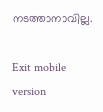നടത്താനാവില്ല.

Exit mobile version